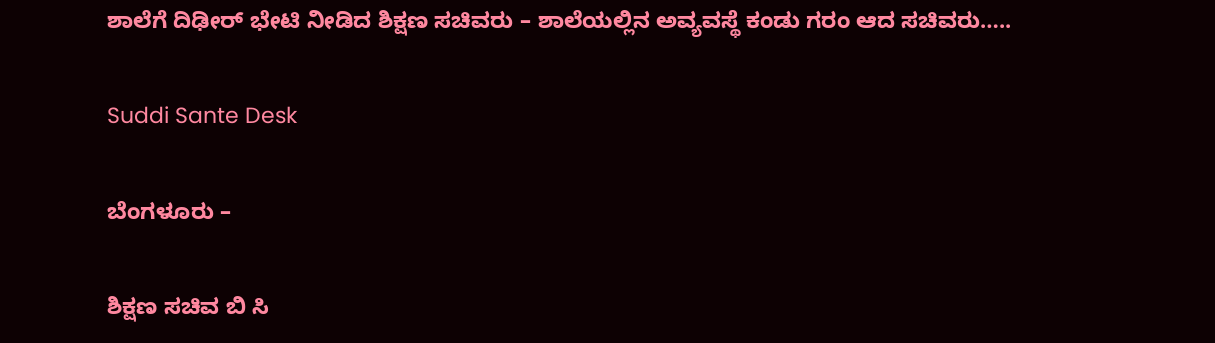ಶಾಲೆಗೆ ದಿಢೀರ್ ಭೇಟಿ ನೀಡಿದ ಶಿಕ್ಷಣ ಸಚಿವರು – ಶಾಲೆಯಲ್ಲಿನ ಅವ್ಯವಸ್ಥೆ ಕಂಡು ಗರಂ ಆದ ಸಚಿವರು…..

Suddi Sante Desk

ಬೆಂಗಳೂರು –

ಶಿಕ್ಷಣ ಸಚಿವ ಬಿ ಸಿ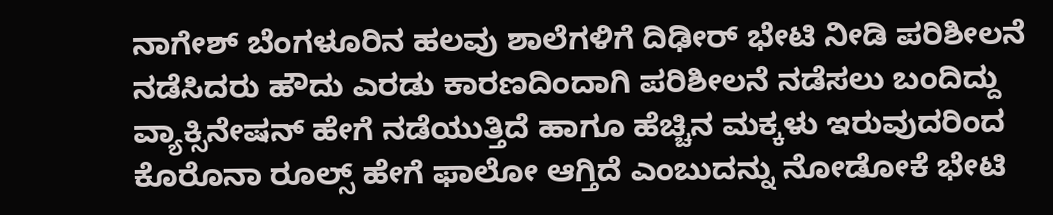ನಾಗೇಶ್ ಬೆಂಗಳೂರಿನ ಹಲವು ಶಾಲೆಗಳಿಗೆ ದಿಢೀರ್ ಭೇಟಿ ನೀಡಿ ಪರಿಶೀಲನೆ ನಡೆಸಿದರು ಹೌದು ಎರಡು ಕಾರಣದಿಂದಾಗಿ ಪರಿಶೀಲನೆ ನಡೆಸಲು ಬಂದಿದ್ದು ವ್ಯಾಕ್ಸಿನೇಷನ್‌ ಹೇಗೆ ನಡೆಯುತ್ತಿದೆ ಹಾಗೂ ಹೆಚ್ಚಿನ ಮಕ್ಕಳು ಇರುವುದರಿಂದ ಕೊರೊನಾ ರೂಲ್ಸ್ ಹೇಗೆ ಫಾಲೋ‌ ಆಗ್ತಿದೆ ಎಂಬುದನ್ನು ನೋಡೋಕೆ ಭೇಟಿ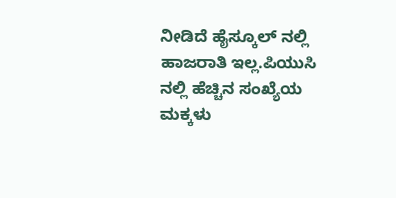ನೀಡಿದೆ ಹೈಸ್ಕೂಲ್ ನಲ್ಲಿ ಹಾಜರಾತಿ ಇಲ್ಲ.ಪಿಯುಸಿ ನಲ್ಲಿ ಹೆಚ್ಚಿನ ಸಂಖ್ಯೆಯ ಮಕ್ಕಳು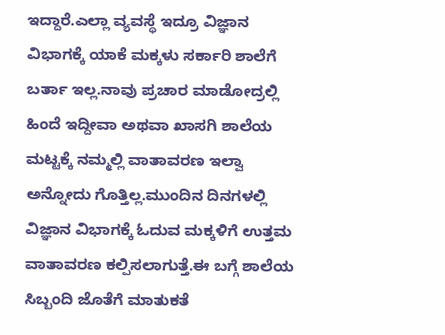ಇದ್ದಾರೆ.ಎಲ್ಲಾ ವ್ಯವಸ್ಥೆ ಇದ್ರೂ ವಿಜ್ಞಾನ ವಿಭಾಗಕ್ಕೆ ಯಾಕೆ ಮಕ್ಕಳು ಸರ್ಕಾರಿ ಶಾಲೆಗೆ ಬರ್ತಾ ಇಲ್ಲ.ನಾವು ಪ್ರಚಾರ ಮಾಡೋದ್ರಲ್ಲಿ ಹಿಂದೆ ಇದ್ದೀವಾ ಅಥವಾ ಖಾಸಗಿ ಶಾಲೆಯ ಮಟ್ಟಕ್ಕೆ ನಮ್ಮಲ್ಲಿ ವಾತಾವರಣ ಇಲ್ವಾ ಅನ್ನೋದು ಗೊತ್ತಿಲ್ಲ.ಮುಂದಿನ ದಿನಗಳಲ್ಲಿ ವಿಜ್ಞಾನ ವಿಭಾಗಕ್ಕೆ ಓದುವ ಮಕ್ಕಳಿಗೆ ಉತ್ತಮ ವಾತಾವರಣ ಕಲ್ಪಿಸಲಾಗುತ್ತೆ.ಈ ಬಗ್ಗೆ ಶಾಲೆಯ ಸಿಬ್ಬಂದಿ ಜೊತೆಗೆ ಮಾತುಕತೆ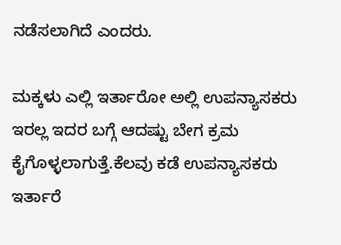ನಡೆಸಲಾಗಿದೆ ಎಂದರು.

ಮಕ್ಕಳು ಎಲ್ಲಿ ಇರ್ತಾರೋ ಅಲ್ಲಿ ಉಪನ್ಯಾಸಕರು ಇರಲ್ಲ ಇದರ ಬಗ್ಗೆ ಆದಷ್ಟು ಬೇಗ ಕ್ರಮ ಕೈಗೊಳ್ಳಲಾಗುತ್ತೆ.ಕೆಲವು ಕಡೆ ಉಪನ್ಯಾಸಕರು ಇರ್ತಾರೆ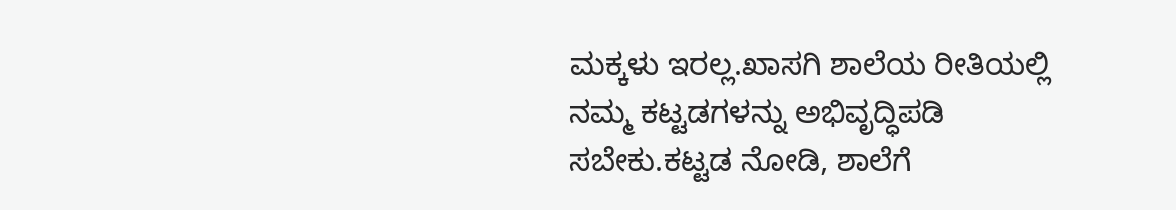ಮಕ್ಕಳು ಇರಲ್ಲ.ಖಾಸಗಿ ಶಾಲೆಯ ರೀತಿಯಲ್ಲಿ ನಮ್ಮ ಕಟ್ಟಡಗಳನ್ನು ಅಭಿವೃದ್ಧಿಪಡಿ ಸಬೇಕು.ಕಟ್ಟಡ ನೋಡಿ, ಶಾಲೆಗೆ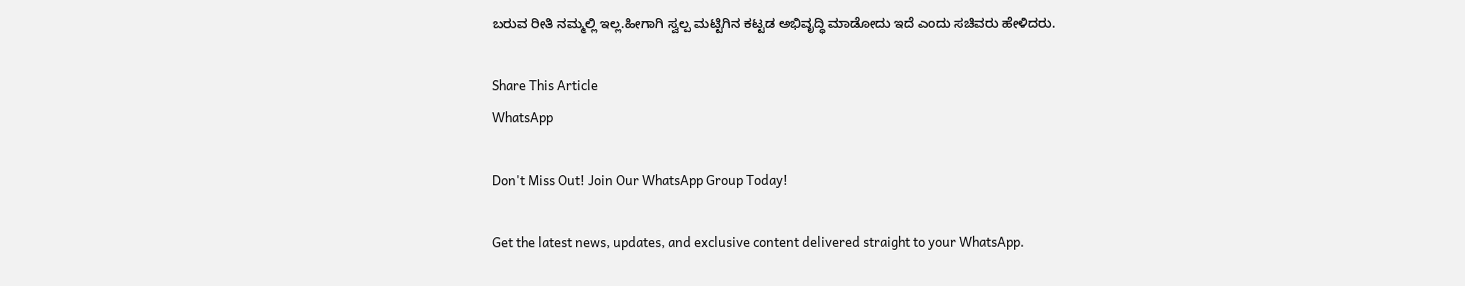ಬರುವ ರೀತಿ ನಮ್ಮಲ್ಲಿ‌ ಇಲ್ಲ.ಹೀಗಾಗಿ ಸ್ವಲ್ಪ ಮಟ್ಟಿಗಿನ ಕಟ್ಟಡ ಅಭಿವೃದ್ಧಿ ಮಾಡೋದು ಇದೆ ಎಂದು ಸಚಿವರು ಹೇಳಿದರು.

Share This Article
WhatsApp

Don't Miss Out! Join Our WhatsApp Group Today!

Get the latest news, updates, and exclusive content delivered straight to your WhatsApp.